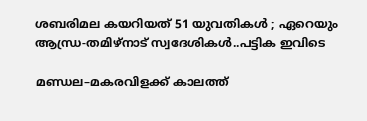ശബരിമല കയറിയത് 51 യുവതികള്‍ ; ഏറെയും ആന്ധ്ര‌-തമിഴ‌്നാട് സ്വദേശികള്‍..പട്ടിക ഇവിടെ

മണ്ഡല–മകരവിളക്ക്‌ കാലത്ത്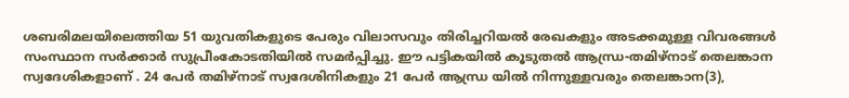ശബരിമലയിലെത്തിയ 51 യുവതികളുടെ പേരും വിലാസവും തിരിച്ചറിയല്‍ രേഖകളും അടക്കമുള്ള വിവരങ്ങള്‍ സംസ്ഥാന സര്‍ക്കാര്‍ സുപ്രീംകോടതിയില്‍ സമര്‍പ്പിച്ചു. ഈ പട്ടികയില്‍ കൂടുതല്‍ ആന്ധ്ര‌-തമിഴ‌്നാട് തെലങ്കാന സ്വദേശികളാണ് . 24 പേര്‍ തമിഴ്‌നാട്‌ സ്വദേശിനികളും 21 പേര്‍ ആന്ധ്ര യില്‍ നിന്നുള്ളവരും തെലങ്കാന(3),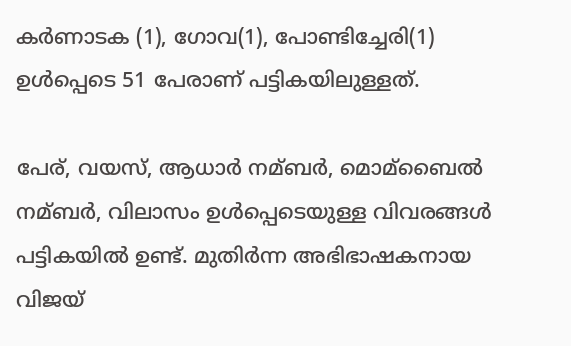കര്‍ണാടക (1), ഗോവ(1), പോണ്ടിച്ചേരി(1) ഉള്‍പ്പെടെ 51 പേരാണ്‌ പട്ടികയിലുള്ളത്‌.

പേര‌്, വയസ‌്, ആധാര്‍ നമ്ബര്‍, മൊമ്ബൈല്‍ നമ്ബര്‍, വിലാസം ഉള്‍പ്പെടെയുള്ള വിവരങ്ങള്‍ പട്ടികയില്‍ ഉണ്ട്. മുതിര്‍ന്ന അഭിഭാഷകനായ വിജയ്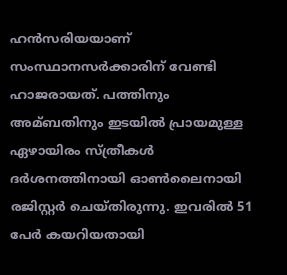ഹന്‍സരിയയാണ് സംസ്ഥാനസര്‍ക്കാരിന് വേണ്ടി ഹാജരായത്. പത്തിനും അമ്ബതിനും ഇടയില്‍ പ്രായമുള്ള ഏഴായിരം സ്ത്രീകള്‍ ദര്‍ശനത്തിനായി ഓണ്‍ലൈനായി രജിസ്റ്റര്‍ ചെയ്തിരുന്നു. ഇവരില്‍ 51 പേര്‍ കയറിയതായി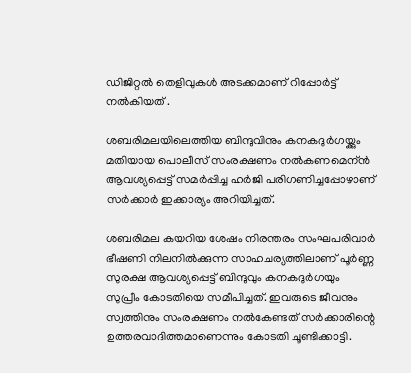ഡിജിറ്റല്‍ തെളിവുകള്‍ അടക്കമാണ് റിപ്പോര്‍ട്ട് നല്‍കിയത് .

ശബരിമലയിലെത്തിയ ബിന്ദുവിനും കനകദുര്‍ഗയ്ക്കും മതിയായ പൊലീസ് സംരക്ഷണം നല്‍കണമെന്ന്‍ ആവശ്യപ്പെട്ട് സമര്‍പ്പിച്ച ഹര്‍ജി പരിഗണിച്ചപ്പോഴാണ് സര്‍ക്കാര്‍ ഇക്കാര്യം അറിയിച്ചത്.

ശബരിമല കയറിയ ശേഷം നിരന്തരം സംഘപരിവാര്‍ ഭീഷണി നിലനില്‍ക്കുന്ന സാഹചര്യത്തിലാണ് പൂര്‍ണ്ണ സുരക്ഷ ആവശ്യപ്പെട്ട് ബിന്ദുവും കനകദുര്‍ഗയും സുപ്രീം കോടതിയെ സമീപിച്ചത്. ഇവരുടെ ജീവനും സ്വത്തിനും സംരക്ഷണം നല്‍കേണ്ടത് സര്‍ക്കാരിന്റെ ഉത്തരവാദിത്തമാണെന്നും കോടതി ചൂണ്ടിക്കാട്ടി.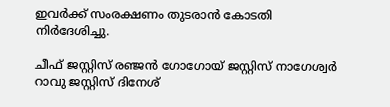ഇവര്‍ക്ക് സംരക്ഷണം തുടരാന്‍ കോടതി നിര്‍ദേശിച്ചു.

ചീഫ് ജസ്റ്റിസ് രഞ്ജന്‍ ഗോഗോയ് ജസ്റ്റിസ് നാഗേശ്വര്‍ റാവു ജസ്റ്റിസ് ദിനേശ്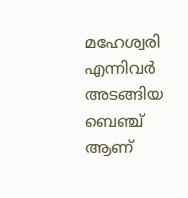മഹേശ്വരി എന്നിവര്‍ അടങ്ങിയ ബെഞ്ച് ആണ്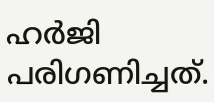ഹര്‍ജി പരിഗണിച്ചത്.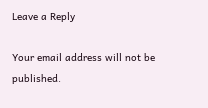Leave a Reply

Your email address will not be published.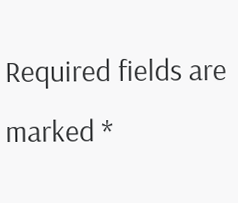Required fields are marked *